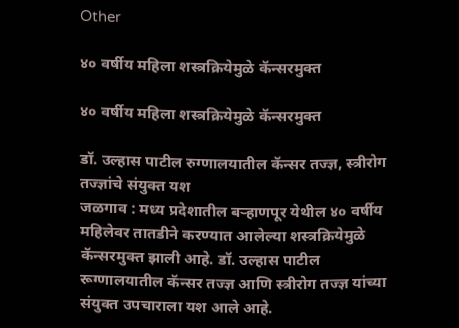Other

४० वर्षीय महिला शस्त्रक्रियेमुळे कॅन्सरमुक्त

४० वर्षीय महिला शस्त्रक्रियेमुळे कॅन्सरमुक्त

डॉ. उल्हास पाटील रुग्णालयातील कॅन्सर तज्ज्ञ, स्त्रीरोग तज्ज्ञांचे संयुक्त यश
जळगाव : मध्य प्रदेशातील बर्‍हाणपूर येथील ४० वर्षीय महिलेवर तातडीने करण्यात आलेल्या शस्त्रक्रियेमुळे कॅन्सरमुक्त झाली आहे. डॉ. उल्हास पाटील रूग्णालयातील कॅन्सर तज्ज्ञ आणि स्त्रीरोग तज्ज्ञ यांच्या संयुक्त उपचाराला यश आले आहे.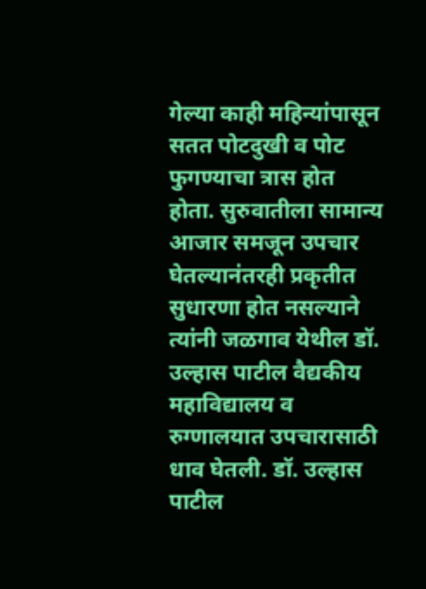गेल्या काही महिन्यांपासून सतत पोटदुखी व पोट फुगण्याचा त्रास होत होता. सुरुवातीला सामान्य आजार समजून उपचार घेतल्यानंतरही प्रकृतीत सुधारणा होत नसल्याने त्यांनी जळगाव येथील डॉ. उल्हास पाटील वैद्यकीय महाविद्यालय व रुग्णालयात उपचारासाठी धाव घेतली. डॉ. उल्हास पाटील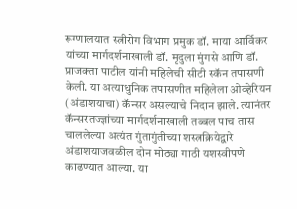रूग्णालयात स्त्रीरोग विभाग प्रमुक डॉ. माया आर्विकर यांच्या मार्गदर्शनाखाली डॉ. मृदुला मुंगसे आणि डॉ. प्राजक्ता पाटील यांनी महिलेची सीटी स्कॅन तपासणी केली. या अत्याधुनिक तपासणीत महिलेला ओव्हेरियन (अंडाशयाचा) कॅन्सर असल्याचे निदान झाले. त्यानंतर कॅन्सरतज्ज्ञांच्या मार्गदर्शनाखाली तब्बल पाच तास चाललेल्या अत्यंत गुंतागुंतीच्या शस्त्रक्रियेद्वारे अंडाशयाजवळील दोन मोठ्या गाठी यशस्वीपणे काढण्यात आल्या. या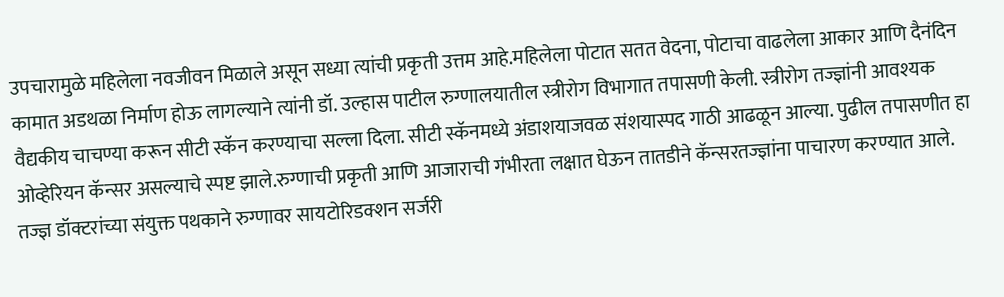उपचारामुळे महिलेला नवजीवन मिळाले असून सध्या त्यांची प्रकृती उत्तम आहे.महिलेला पोटात सतत वेदना, पोटाचा वाढलेला आकार आणि दैनंदिन कामात अडथळा निर्माण होऊ लागल्याने त्यांनी डॉ. उल्हास पाटील रुग्णालयातील स्त्रीरोग विभागात तपासणी केली. स्त्रीरोग तज्ज्ञांनी आवश्यक वैद्यकीय चाचण्या करून सीटी स्कॅन करण्याचा सल्ला दिला. सीटी स्कॅनमध्ये अंडाशयाजवळ संशयास्पद गाठी आढळून आल्या. पुढील तपासणीत हा ओव्हेरियन कॅन्सर असल्याचे स्पष्ट झाले.रुग्णाची प्रकृती आणि आजाराची गंभीरता लक्षात घेऊन तातडीने कॅन्सरतज्ज्ञांना पाचारण करण्यात आले. तज्ज्ञ डॉक्टरांच्या संयुक्त पथकाने रुग्णावर सायटोरिडक्शन सर्जरी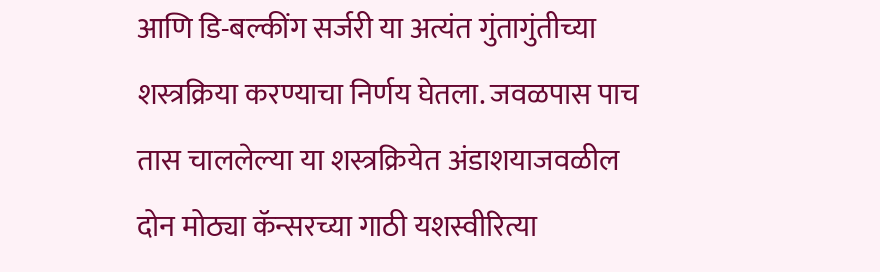आणि डि-बल्कींग सर्जरी या अत्यंत गुंतागुंतीच्या शस्त्रक्रिया करण्याचा निर्णय घेतला. जवळपास पाच तास चाललेल्या या शस्त्रक्रियेत अंडाशयाजवळील दोन मोठ्या कॅन्सरच्या गाठी यशस्वीरित्या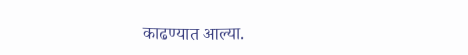काढण्यात आल्या.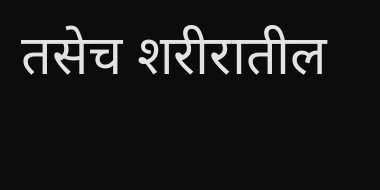तसेच शरीरातील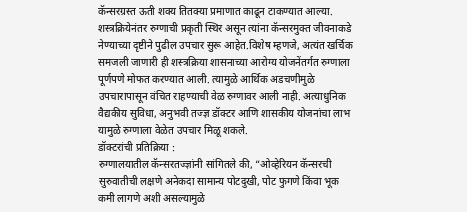कॅन्सरग्रस्त ऊती शक्य तितक्या प्रमाणात काढून टाकण्यात आल्या. शस्त्रक्रियेनंतर रुग्णाची प्रकृती स्थिर असून त्यांना कॅन्सरमुक्त जीवनाकडे नेण्याच्या दृष्टीने पुढील उपचार सुरू आहेत.विशेष म्हणजे, अत्यंत खर्चिक समजली जाणारी ही शस्त्रक्रिया शासनाच्या आरोग्य योजनेंतर्गत रुग्णाला पूर्णपणे मोफत करण्यात आली. त्यामुळे आर्थिक अडचणीमुळे उपचारापासून वंचित राहण्याची वेळ रुग्णावर आली नाही. अत्याधुनिक वैद्यकीय सुविधा, अनुभवी तज्ज्ञ डॉक्टर आणि शासकीय योजनांचा लाभ यामुळे रुग्णाला वेळेत उपचार मिळू शकले.
डॉक्टरांची प्रतिक्रिया :
रुग्णालयातील कॅन्सरतज्ज्ञांनी सांगितले की, “ओव्हेरियन कॅन्सरची सुरुवातीची लक्षणे अनेकदा सामान्य पोटदुखी, पोट फुगणे किंवा भूक कमी लागणे अशी असल्यामुळे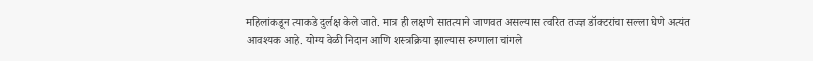महिलांकडून त्याकडे दुर्लक्ष केले जाते. मात्र ही लक्षणे सातत्याने जाणवत असल्यास त्वरित तज्ज्ञ डॉक्टरांचा सल्ला घेणे अत्यंत आवश्यक आहे. योग्य वेळी निदान आणि शस्त्रक्रिया झाल्यास रुग्णाला चांगले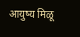आयुष्य मिळू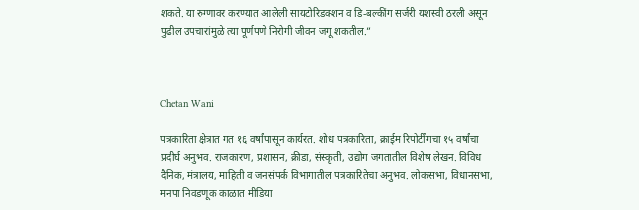शकते. या रुग्णावर करण्यात आलेली सायटोरिडक्शन व डि-बल्कींग सर्जरी यशस्वी ठरली असून पुढील उपचारांमुळे त्या पूर्णपणे निरोगी जीवन जगू शकतील.”



Chetan Wani

पत्रकारिता क्षेत्रात गत १६ वर्षांपासून कार्यरत. शोध पत्रकारिता, क्राईम रिपोर्टींगचा १५ वर्षांचा प्रदीर्घ अनुभव. राजकारण, प्रशासन, क्रीडा, संस्कृती, उद्योग जगतातील विशेष लेखन. विविध दैनिक, मंत्रालय, माहिती व जनसंपर्क विभागातील पत्रकारितेचा अनुभव. लोकसभा, विधानसभा, मनपा निवडणूक काळात मीडिया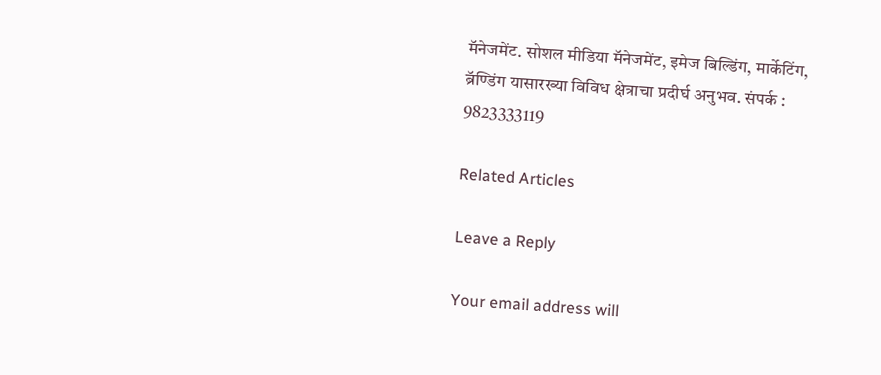मॅनेजमेंट. सोशल मीडिया मॅनेजमेंट, इमेज बिल्डिंग, मार्केटिंग, ब्रॅण्डिंग यासारख्या विविध क्षेत्राचा प्रदीर्घ अनुभव. संपर्क : 9823333119

Related Articles

Leave a Reply

Your email address will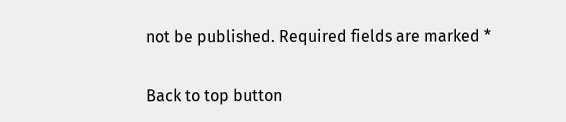not be published. Required fields are marked *

Back to top button